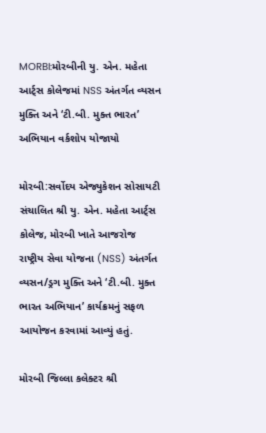MORBI:મોરબીની યુ. એન. મહેતા આર્ટ્સ કોલેજમાં NSS અંતર્ગત વ્યસન મુક્તિ અને ‘ટી.બી. મુક્ત ભારત’ અભિયાન વર્કશોપ યોજાયો

મોરબી:સર્વોદય એજ્યુકેશન સોસાયટી સંચાલિત શ્રી યુ. એન. મહેતા આર્ટ્સ કોલેજ, મોરબી ખાતે આજરોજ રાષ્ટ્રીય સેવા યોજના (NSS) અંતર્ગત વ્યસન/ડ્રગ મુક્તિ અને ‘ટી.બી. મુક્ત ભારત અભિયાન’ કાર્યક્રમનું સફળ આયોજન કરવામાં આવ્યું હતું.

મોરબી જિલ્લા કલેક્ટર શ્રી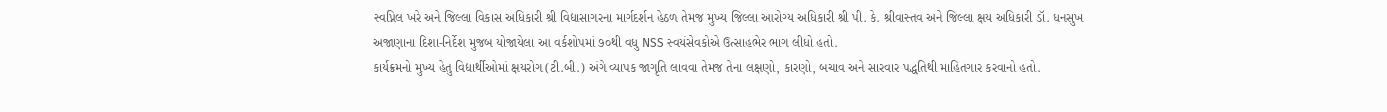સ્વપ્નિલ ખરે અને જિલ્લા વિકાસ અધિકારી શ્રી વિદ્યાસાગરના માર્ગદર્શન હેઠળ તેમજ મુખ્ય જિલ્લા આરોગ્ય અધિકારી શ્રી પી. કે. શ્રીવાસ્તવ અને જિલ્લા ક્ષય અધિકારી ડૉ. ધનસુખ અજાણાના દિશા-નિર્દેશ મુજબ યોજાયેલા આ વર્કશોપમાં ૭૦થી વધુ NSS સ્વયંસેવકોએ ઉત્સાહભેર ભાગ લીધો હતો.
કાર્યક્રમનો મુખ્ય હેતુ વિદ્યાર્થીઓમાં ક્ષયરોગ (ટી.બી.) અંગે વ્યાપક જાગૃતિ લાવવા તેમજ તેના લક્ષણો, કારણો, બચાવ અને સારવાર પદ્ધતિથી માહિતગાર કરવાનો હતો.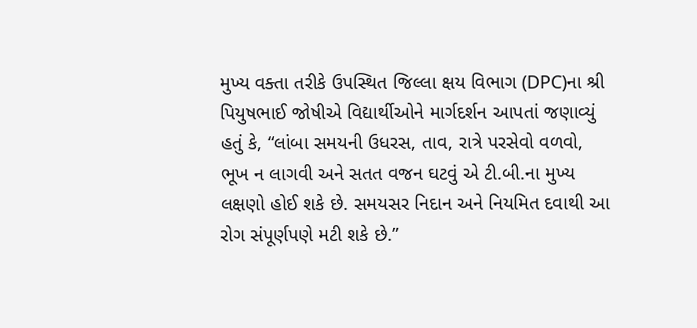મુખ્ય વક્તા તરીકે ઉપસ્થિત જિલ્લા ક્ષય વિભાગ (DPC)ના શ્રી પિયુષભાઈ જોષીએ વિદ્યાર્થીઓને માર્ગદર્શન આપતાં જણાવ્યું હતું કે, “લાંબા સમયની ઉધરસ, તાવ, રાત્રે પરસેવો વળવો, ભૂખ ન લાગવી અને સતત વજન ઘટવું એ ટી.બી.ના મુખ્ય લક્ષણો હોઈ શકે છે. સમયસર નિદાન અને નિયમિત દવાથી આ રોગ સંપૂર્ણપણે મટી શકે છે.”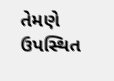તેમણે ઉપસ્થિત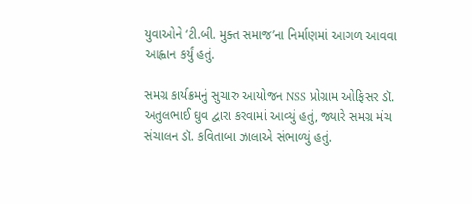યુવાઓને ‘ટી.બી. મુક્ત સમાજ’ના નિર્માણમાં આગળ આવવા આહ્વાન કર્યું હતું.

સમગ્ર કાર્યક્રમનું સુચારુ આયોજન NSS પ્રોગ્રામ ઓફિસર ડૉ. અતુલભાઈ ઘુવ દ્વારા કરવામાં આવ્યું હતું, જ્યારે સમગ્ર મંચ સંચાલન ડૉ. કવિતાબા ઝાલાએ સંભાળ્યું હતું.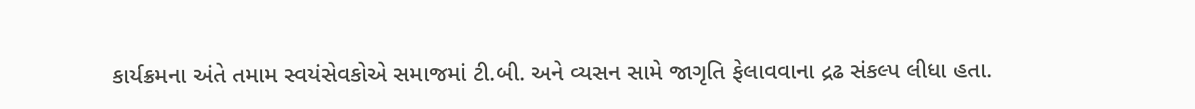કાર્યક્રમના અંતે તમામ સ્વયંસેવકોએ સમાજમાં ટી.બી. અને વ્યસન સામે જાગૃતિ ફેલાવવાના દ્રઢ સંકલ્પ લીધા હતા.